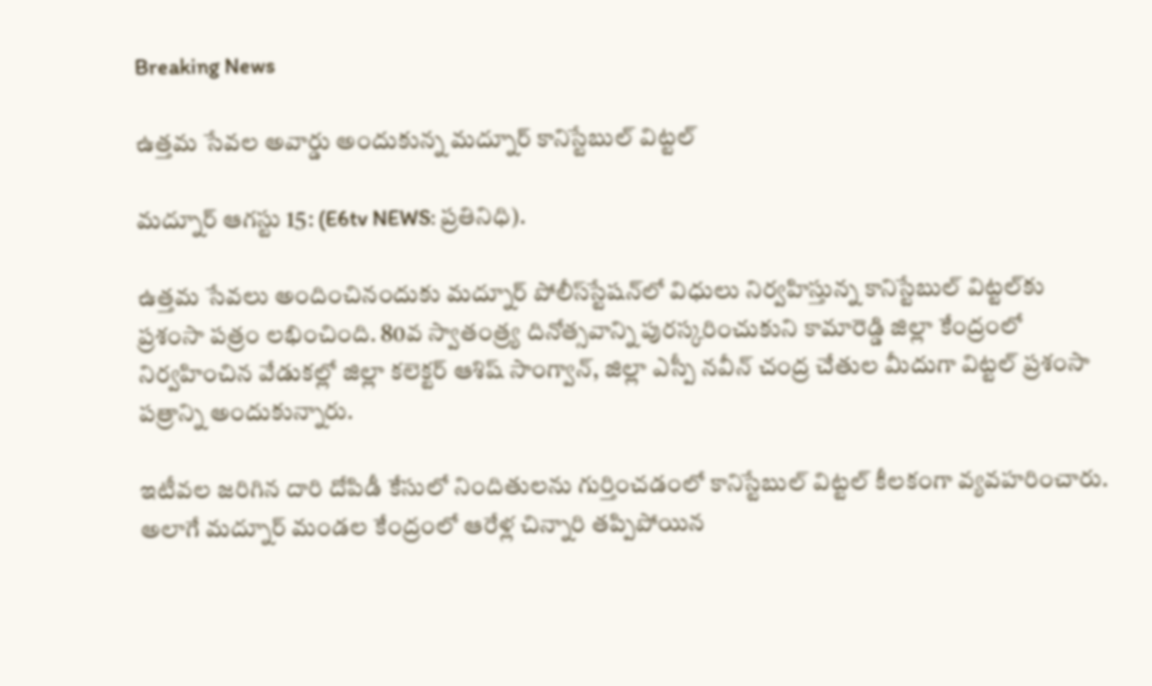Breaking News

ఉత్తమ సేవల అవార్డు అందుకున్న మద్నూర్ కానిస్టేబుల్ విట్టల్

మద్నూర్ ఆగస్టు 15: (E6tv NEWS: ప్రతినిధి).

ఉత్తమ సేవలు అందించినందుకు మద్నూర్ పోలీస్‌స్టేషన్‌లో విధులు నిర్వహిస్తున్న కానిస్టేబుల్ విట్టల్‌కు ప్రశంసా పత్రం లభించింది. 80వ స్వాతంత్ర్య దినోత్సవాన్ని పురస్కరించుకుని కామారెడ్డి జిల్లా కేంద్రంలో నిర్వహించిన వేడుకల్లో జిల్లా కలెక్టర్ ఆశిష్ సాంగ్వాన్, జిల్లా ఎస్పీ నవీన్ చంద్ర చేతుల మీదుగా విట్టల్ ప్రశంసా పత్రాన్ని అందుకున్నారు.

ఇటీవల జరిగిన దారి దోపిడీ కేసులో నిందితులను గుర్తించడంలో కానిస్టేబుల్ విట్టల్ కీలకంగా వ్యవహరించారు. అలాగే మద్నూర్ మండల కేంద్రంలో ఆరేళ్ల చిన్నారి తప్పిపోయిన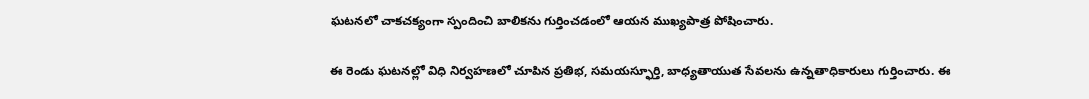ఘటనలో చాకచక్యంగా స్పందించి బాలికను గుర్తించడంలో ఆయన ముఖ్యపాత్ర పోషించారు.

ఈ రెండు ఘటనల్లో విధి నిర్వహణలో చూపిన ప్రతిభ, సమయస్ఫూర్తి, బాధ్యతాయుత సేవలను ఉన్నతాధికారులు గుర్తించారు. ఈ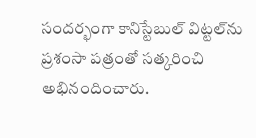సందర్భంగా కానిస్టేబుల్ విట్టల్‌ను ప్రశంసా పత్రంతో సత్కరించి అభినందించారు.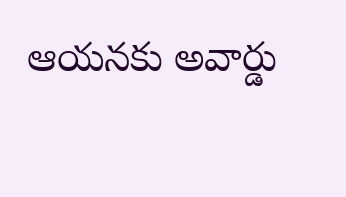ఆయనకు అవార్డు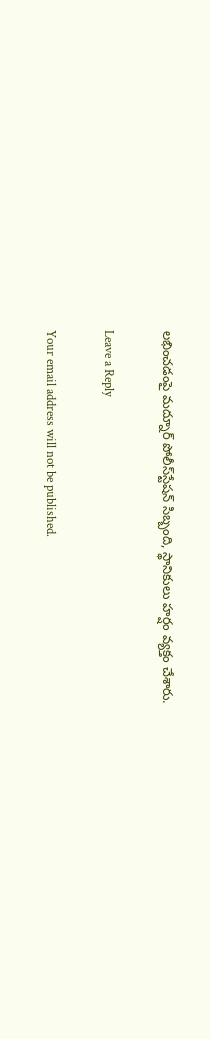లభించడంపై మద్నూర్ పోలీస్‌స్టేషన్ సిబ్బంది, స్థానికులు హర్షం వ్యక్తం చేశారు.

Leave a Reply

Your email address will not be published.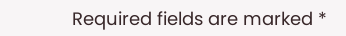Required fields are marked *